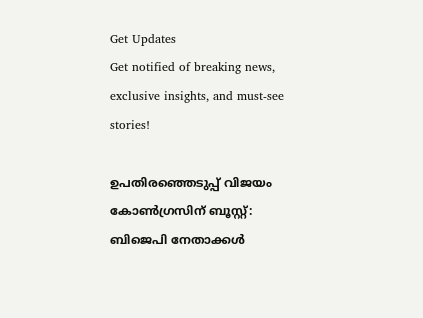Get Updates
Get notified of breaking news, exclusive insights, and must-see stories!

ഉപതിരഞ്ഞെടുപ്പ് വിജയം കോണ്‍ഗ്രസിന് ബൂസ്റ്റ്: ബിജെപി നേതാക്കള്‍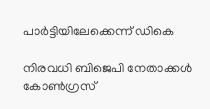പാര്‍ട്ടിയിലേക്കെന്ന് ഡികെ

നിരവധി ബിജെപി നേതാക്കൾ കോണ്‍ഗ്രസ്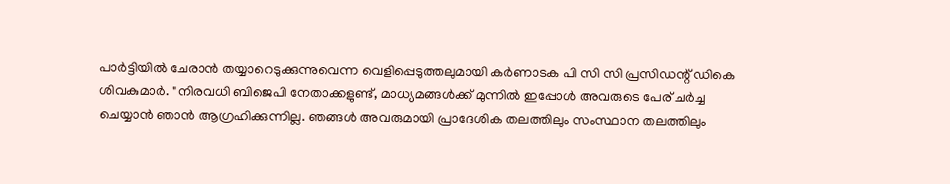പാർട്ടിയിൽ ചേരാന്‍ തയ്യാറെടുക്കുന്നുവെന്ന വെളിപ്പെടുത്തലുമായി കര്‍ണാടക പി സി സി പ്രസിഡന്റ് ഡികെ ശിവകുമാർ. "നിരവധി ബിജെപി നേതാക്കളുണ്ട്, മാധ്യമങ്ങൾക്ക് മുന്നിൽ ഇപ്പോള്‍ അവരുടെ പേര് ചര്‍ച്ച ചെയ്യാൻ ഞാൻ ആഗ്രഹിക്കുന്നില്ല. ഞങ്ങൾ അവരുമായി പ്രാദേശിക തലത്തിലും സംസ്ഥാന തലത്തിലും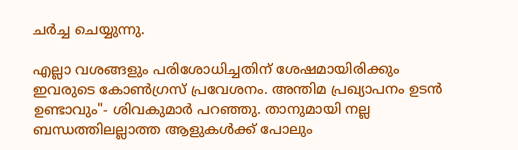ചർച്ച ചെയ്യുന്നു.

എല്ലാ വശങ്ങളും പരിശോധിച്ചതിന് ശേഷമായിരിക്കും ഇവരുടെ കോണ്‍ഗ്രസ് പ്രവേശനം. അന്തിമ പ്രഖ്യാപനം ഉടന്‍ ഉണ്ടാവും"- ശിവകുമാർ പറഞ്ഞു. താനുമായി നല്ല ബന്ധത്തിലല്ലാത്ത ആളുകൾക്ക് പോലും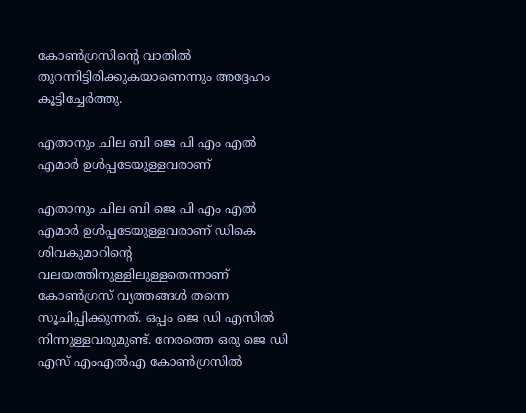കോൺഗ്രസിന്റെ വാതിൽ തുറന്നിട്ടിരിക്കുകയാണെന്നും അദ്ദേഹം കൂട്ടിച്ചേര്‍ത്തു.

എതാനും ചില ബി ജെ പി എം എല്‍ എമാര്‍ ഉള്‍പ്പടേയുള്ളവരാണ്

എതാനും ചില ബി ജെ പി എം എല്‍ എമാര്‍ ഉള്‍പ്പടേയുള്ളവരാണ് ഡികെ ശിവകുമാറിന്റെ വലയത്തിനുള്ളിലുള്ളതെന്നാണ് കോണ്‍ഗ്രസ് വ്യത്തങ്ങള്‍ തന്നെ സൂചിപ്പിക്കുന്നത്. ഒപ്പം ജെ ഡി എസില്‍ നിന്നുള്ളവരുമുണ്ട്. നേരത്തെ ഒരു ജെ ഡി എസ് എംഎല്‍എ കോണ്‍ഗ്രസില്‍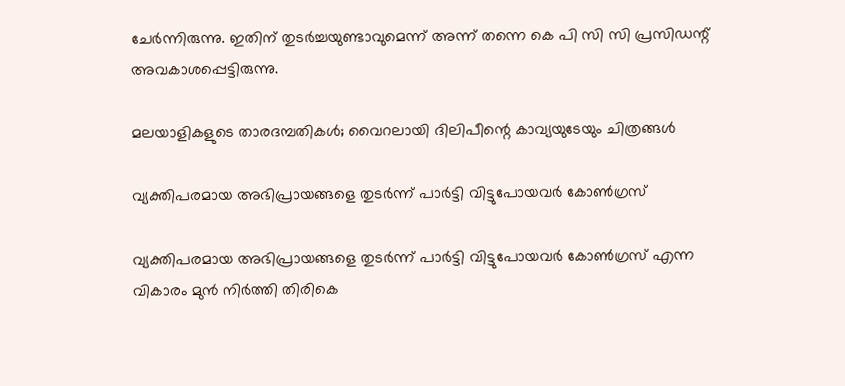ചേര്‍ന്നിരുന്നു. ഇതിന് തുടര്‍ച്ചയുണ്ടാവുമെന്ന് അന്ന് തന്നെ കെ പി സി സി പ്രസിഡന്റ് അവകാശപ്പെട്ടിരുന്നു.

മലയാളികളുടെ താരദമ്പതികള്‍; വൈറലായി ദിലിപീന്റെ കാവ്യയുടേയും ചിത്രങ്ങള്‍

വ്യക്തിപരമായ അഭിപ്രായങ്ങളെ തുടര്‍ന്ന് പാര്‍ട്ടി വിട്ടുപോയവര്‍ കോണ്‍ഗ്രസ്

വ്യക്തിപരമായ അഭിപ്രായങ്ങളെ തുടര്‍ന്ന് പാര്‍ട്ടി വിട്ടുപോയവര്‍ കോണ്‍ഗ്രസ് എന്ന വികാരം മുന്‍ നിര്‍ത്തി തിരികെ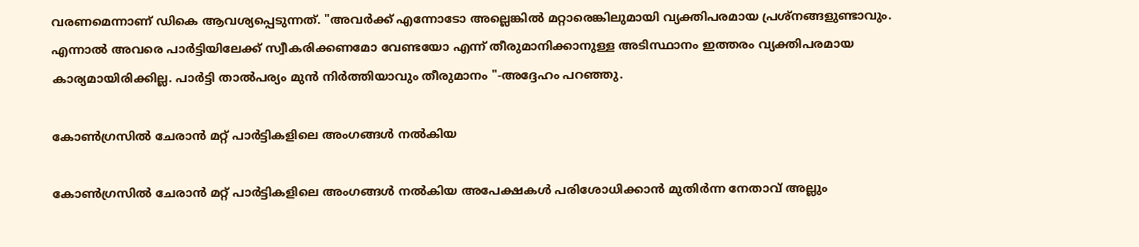വരണമെന്നാണ് ഡികെ ആവശ്യപ്പെടുന്നത്. "അവർക്ക് എന്നോടോ അല്ലെങ്കിൽ മറ്റാരെങ്കിലുമായി വ്യക്തിപരമായ പ്രശ്നങ്ങളുണ്ടാവും. എന്നാൽ അവരെ പാര്‍ട്ടിയിലേക്ക് സ്വീകരിക്കണമോ വേണ്ടയോ എന്ന് തീരുമാനിക്കാനുള്ള അടിസ്ഥാനം ഇത്തരം വ്യക്തിപരമായ കാര്യമായിരിക്കില്ല. പാര്‍ട്ടി താല്‍പര്യം മുന്‍ നിര്‍ത്തിയാവും തീരുമാനം "-അദ്ദേഹം പറഞ്ഞു.

കോൺഗ്രസിൽ ചേരാൻ മറ്റ് പാർട്ടികളിലെ അംഗങ്ങൾ നൽകിയ

കോൺഗ്രസിൽ ചേരാൻ മറ്റ് പാർട്ടികളിലെ അംഗങ്ങൾ നൽകിയ അപേക്ഷകൾ പരിശോധിക്കാൻ മുതിർന്ന നേതാവ് അല്ലും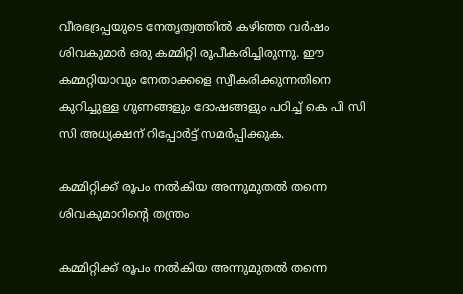വീരഭദ്രപ്പയുടെ നേതൃത്വത്തിൽ കഴിഞ്ഞ വർഷം ശിവകുമാർ ഒരു കമ്മിറ്റി രൂപീകരിച്ചിരുന്നു. ഈ കമ്മറ്റിയാവും നേതാക്കളെ സ്വീകരിക്കുന്നതിനെ കുറിച്ചുള്ള ഗുണങ്ങളും ദോഷങ്ങളും പഠിച്ച് കെ പി സി സി അധ്യക്ഷന് റിപ്പോര്‍ട്ട് സമര്‍പ്പിക്കുക.

കമ്മിറ്റിക്ക് രൂപം നല്‍കിയ അന്നുമുതൽ തന്നെ ശിവകുമാറിന്റെ തന്ത്രം

കമ്മിറ്റിക്ക് രൂപം നല്‍കിയ അന്നുമുതൽ തന്നെ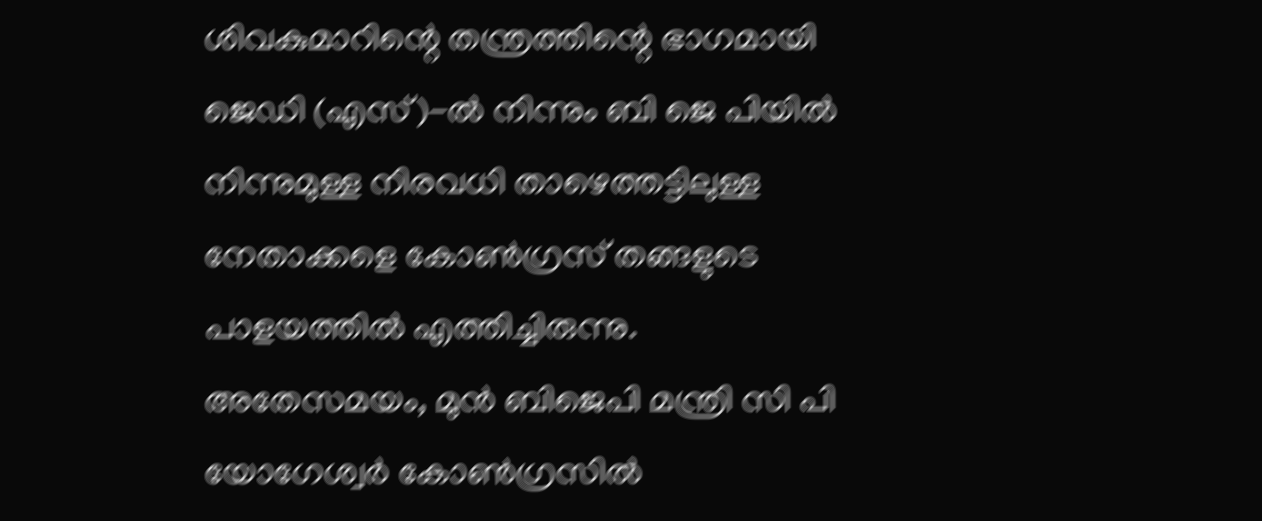ശിവകുമാറിന്റെ തന്ത്രത്തിന്റെ ഭാഗമായി ജെഡി (എസ്)-ൽ നിന്നും ബി ജെ പിയിൽ നിന്നുമുള്ള നിരവധി താഴെത്തട്ടിലുള്ള നേതാക്കളെ കോണ്‍ഗ്രസ് തങ്ങളുടെ പാളയത്തില്‍ എത്തിച്ചിരുന്നു. അതേസമയം, മുൻ ബിജെപി മന്ത്രി സി പി യോഗേശ്വർ കോൺഗ്രസിൽ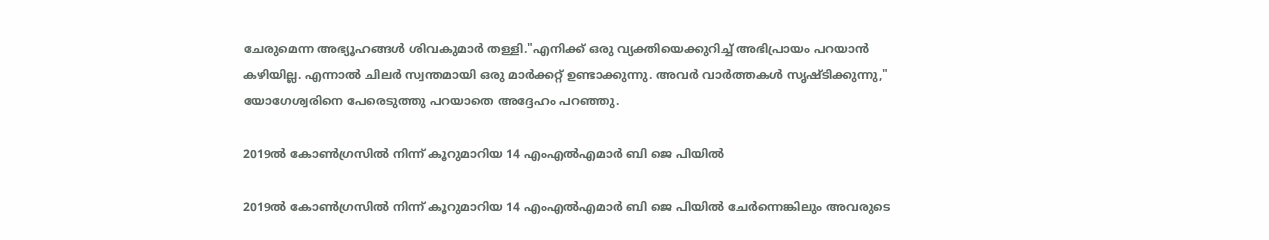ചേരുമെന്ന അഭ്യൂഹങ്ങൾ ശിവകുമാർ തള്ളി."എനിക്ക് ഒരു വ്യക്തിയെക്കുറിച്ച് അഭിപ്രായം പറയാൻ കഴിയില്ല. എന്നാൽ ചിലർ സ്വന്തമായി ഒരു മാർക്കറ്റ് ഉണ്ടാക്കുന്നു. അവർ വാർത്തകൾ സൃഷ്ടിക്കുന്നു," യോഗേശ്വരിനെ പേരെടുത്തു പറയാതെ അദ്ദേഹം പറഞ്ഞു.

2019ൽ കോൺഗ്രസിൽ നിന്ന് കൂറുമാറിയ 14 എംഎൽഎമാർ ബി ജെ പിയിൽ

2019ൽ കോൺഗ്രസിൽ നിന്ന് കൂറുമാറിയ 14 എംഎൽഎമാർ ബി ജെ പിയിൽ ചേര്‍ന്നെങ്കിലും അവരുടെ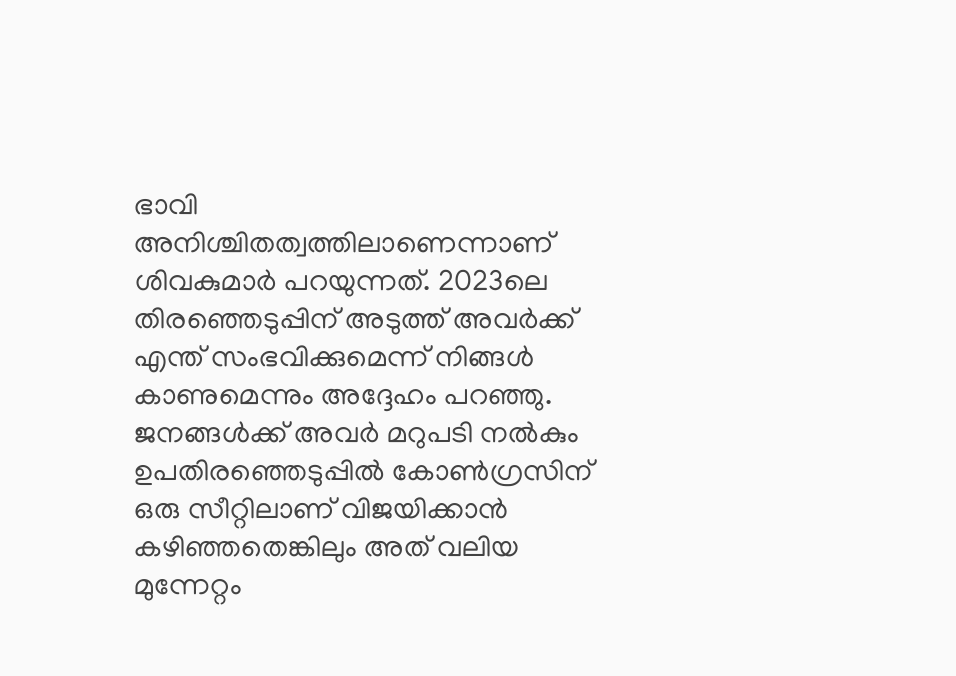ഭാവി അനിശ്ചിതത്വത്തിലാണെന്നാണ് ശിവകുമാർ പറയുന്നത്. 2023ലെ തിരഞ്ഞെടുപ്പിന് അടുത്ത് അവർക്ക് എന്ത് സംഭവിക്കുമെന്ന് നിങ്ങൾ കാണുമെന്നും അദ്ദേഹം പറഞ്ഞു. ജനങ്ങള്‍ക്ക് അവര്‍ മറുപടി നല്‍കും ഉപതിരഞ്ഞെടുപ്പില്‍ കോണ്‍ഗ്രസിന് ഒരു സീറ്റിലാണ് വിജയിക്കാന്‍ കഴിഞ്ഞതെങ്കിലും അത് വലിയ മുന്നേറ്റം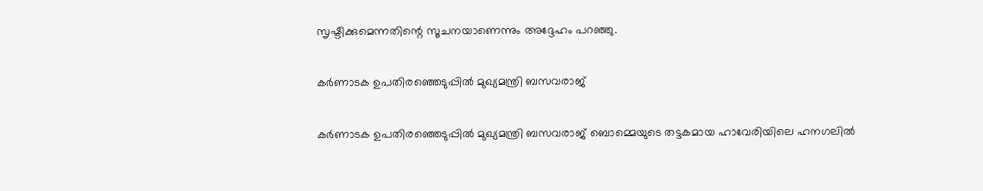സൃഷ്ടിക്കുമെന്നതിന്റെ സൂചനയാണെന്നും അദ്ദേഹം പറഞ്ഞു.

കർണാടക ഉപതിരഞ്ഞെടുപ്പിൽ മുഖ്യമന്ത്രി ബസവരാജ്

കർണാടക ഉപതിരഞ്ഞെടുപ്പിൽ മുഖ്യമന്ത്രി ബസവരാജ് ബൊമ്മെയുടെ തട്ടകമായ ഹാവേരിയിലെ ഹനഗലിൽ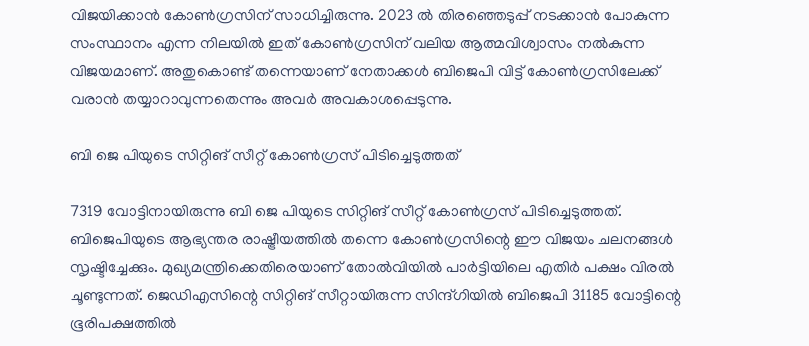വിജയിക്കാന്‍ കോണ്‍ഗ്രസിന് സാധിച്ചിരുന്നു. 2023 ല്‍ തിരഞ്ഞെടുപ്പ് നടക്കാന്‍ പോകുന്ന സംസ്ഥാനം എന്ന നിലയില്‍ ഇത് കോണ്‍ഗ്രസിന് വലിയ ആത്മവിശ്വാസം നല്‍കുന്ന വിജയമാണ്. അതുകൊണ്ട് തന്നെയാണ് നേതാക്കള്‍ ബിജെപി വിട്ട് കോണ്‍ഗ്രസിലേക്ക് വരാന്‍ തയ്യാറാവുന്നതെന്നും അവര്‍ അവകാശപ്പെടുന്നു.

ബി ജെ പിയുടെ സിറ്റിങ് സീറ്റ് കോണ്‍ഗ്രസ് പിടിച്ചെടുത്തത്

7319 വോട്ടിനായിരുന്നു ബി ജെ പിയുടെ സിറ്റിങ് സീറ്റ് കോണ്‍ഗ്രസ് പിടിച്ചെടുത്തത്. ബിജെപിയുടെ ആഭ്യന്തര രാഷ്ട്രീയത്തില്‍ തന്നെ കോണ്‍ഗ്രസിന്റെ ഈ വിജയം ചലനങ്ങള്‍ സൃഷ്ടിച്ചേക്കും. മുഖ്യമന്ത്രിക്കെതിരെയാണ് തോല്‍വിയില്‍ പാര്‍ട്ടിയിലെ എതിര്‍ പക്ഷം വിരല്‍ ചൂണ്ടുന്നത്. ജെഡിഎസിന്റെ സിറ്റിങ് സീറ്റായിരുന്ന സിന്ദ്ഗിയില്‍ ബിജെപി 31185 വോട്ടിന്റെ ഭൂരിപക്ഷത്തില്‍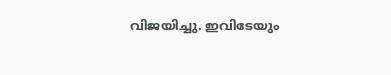വിജയിച്ചു. ഇവിടേയും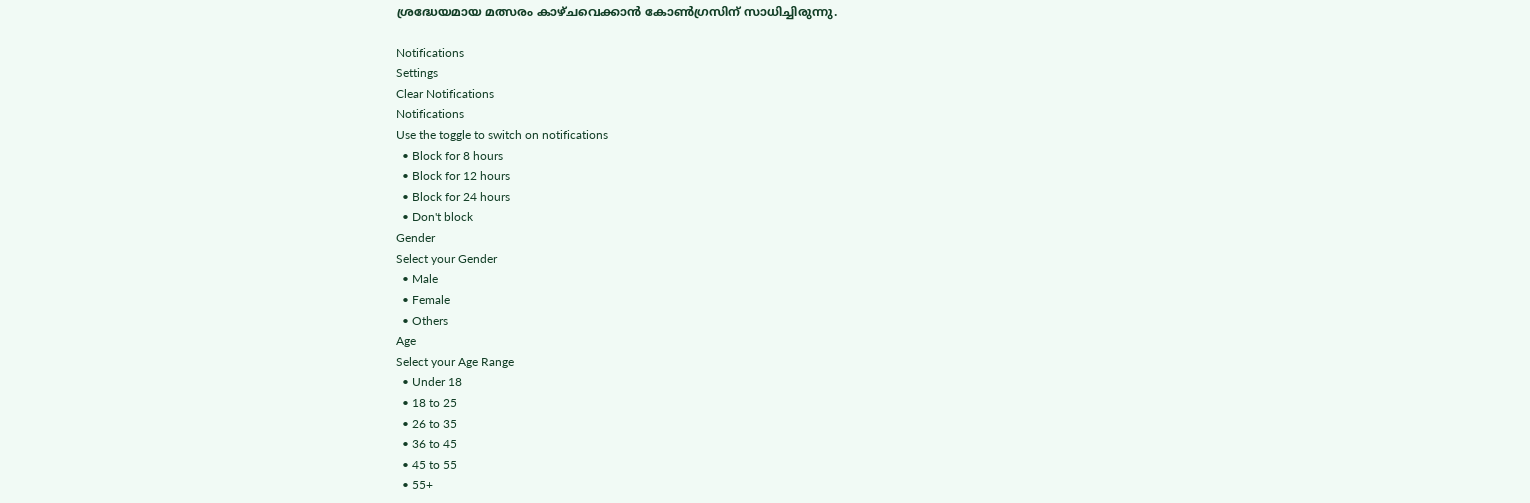ശ്രദ്ധേയമായ മത്സരം കാഴ്ചവെക്കാന്‍ കോണ്‍ഗ്രസിന് സാധിച്ചിരുന്നു.

Notifications
Settings
Clear Notifications
Notifications
Use the toggle to switch on notifications
  • Block for 8 hours
  • Block for 12 hours
  • Block for 24 hours
  • Don't block
Gender
Select your Gender
  • Male
  • Female
  • Others
Age
Select your Age Range
  • Under 18
  • 18 to 25
  • 26 to 35
  • 36 to 45
  • 45 to 55
  • 55+